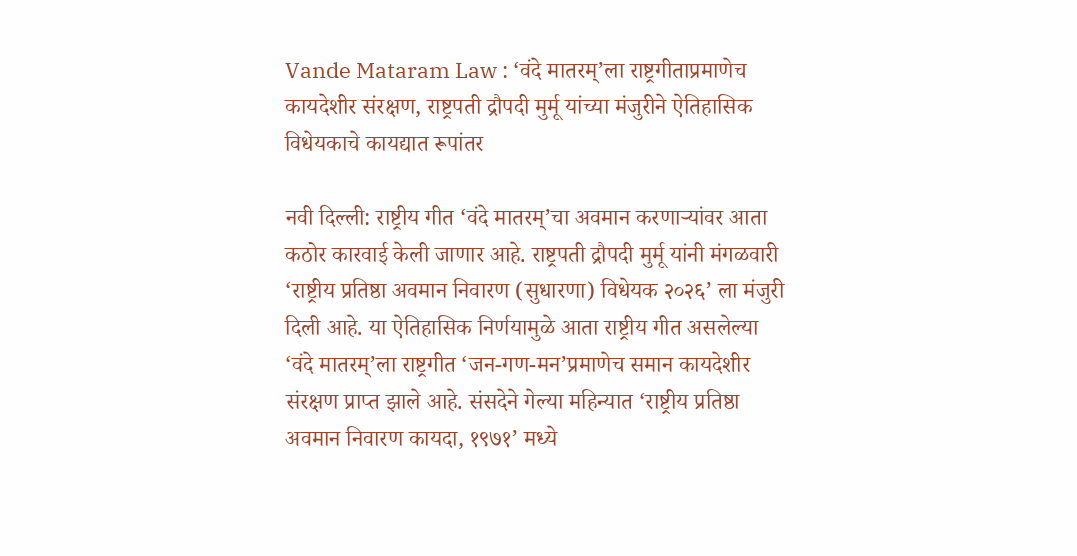Vande Mataram Law : ‘वंदे मातरम्’ला राष्ट्रगीताप्रमाणेच कायदेशीर संरक्षण, राष्ट्रपती द्रौपदी मुर्मू यांच्या मंजुरीने ऐतिहासिक विधेयकाचे कायद्यात रूपांतर

नवी दिल्ली: राष्ट्रीय गीत ‘वंदे मातरम्’चा अवमान करणाऱ्यांवर आता कठोर कारवाई केली जाणार आहे. राष्ट्रपती द्रौपदी मुर्मू यांनी मंगळवारी ‘राष्ट्रीय प्रतिष्ठा अवमान निवारण (सुधारणा) विधेयक २०२६’ ला मंजुरी दिली आहे. या ऐतिहासिक निर्णयामुळे आता राष्ट्रीय गीत असलेल्या ‘वंदे मातरम्’ला राष्ट्रगीत ‘जन-गण-मन’प्रमाणेच समान कायदेशीर संरक्षण प्राप्त झाले आहे. संसदेने गेल्या महिन्यात ‘राष्ट्रीय प्रतिष्ठा अवमान निवारण कायदा, १९७१’ मध्ये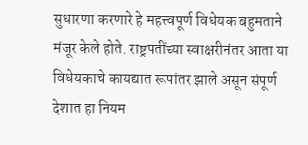सुधारणा करणारे हे महत्त्वपूर्ण विधेयक बहुमताने मंजूर केले होते. राष्ट्रपतींच्या स्वाक्षरीनंतर आता या विधेयकाचे कायद्यात रूपांतर झाले असून संपूर्ण देशात हा नियम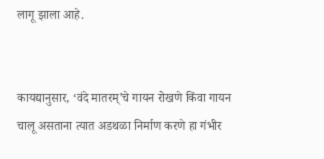लागू झाला आहे.


कायद्यानुसार, ‘वंदे मातरम्’चे गायन रोखणे किंवा गायन चालू असताना त्यात अडथळा निर्माण करणे हा गंभीर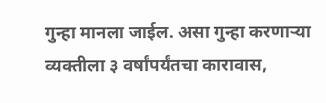गुन्हा मानला जाईल. असा गुन्हा करणाऱ्या व्यक्तीला ३ वर्षांपर्यंतचा कारावास,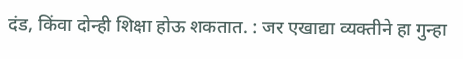दंड, किंवा दोन्ही शिक्षा होऊ शकतात. : जर एखाद्या व्यक्तीने हा गुन्हा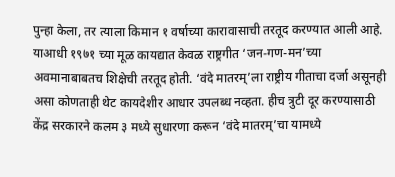पुन्हा केला, तर त्याला किमान १ वर्षाच्या कारावासाची तरतूद करण्यात आली आहे. याआधी १९७१ च्या मूळ कायद्यात केवळ राष्ट्रगीत ‘जन-गण-मन’च्या अवमानाबाबतच शिक्षेची तरतूद होती. ‘वंदे मातरम्’ला राष्ट्रीय गीताचा दर्जा असूनही असा कोणताही थेट कायदेशीर आधार उपलब्ध नव्हता. हीच त्रुटी दूर करण्यासाठी केंद्र सरकारने कलम ३ मध्ये सुधारणा करून ‘वंदे मातरम्’चा यामध्ये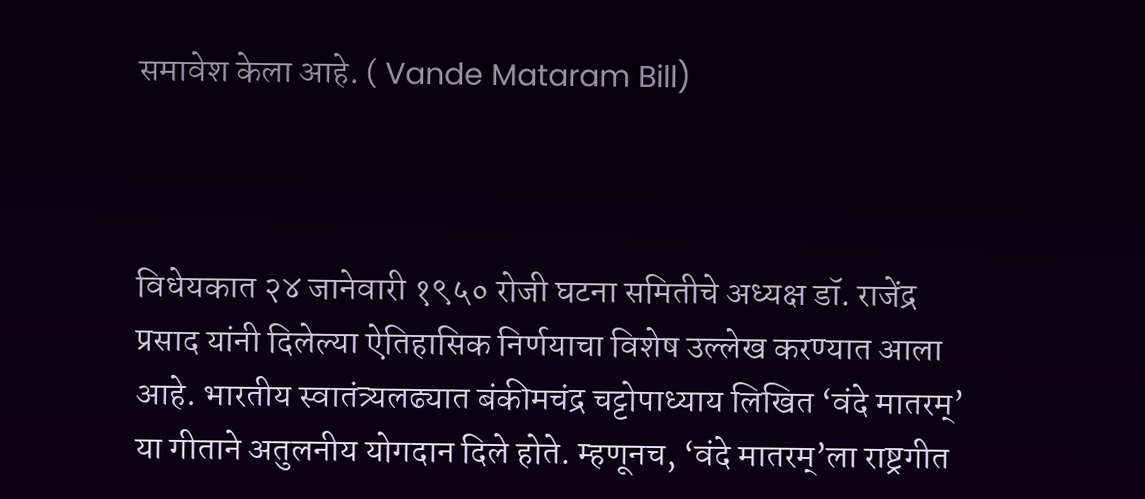समावेश केला आहे. ( Vande Mataram Bill)



विधेयकात २४ जानेवारी १९५० रोजी घटना समितीचे अध्यक्ष डॉ. राजेंद्र प्रसाद यांनी दिलेल्या ऐतिहासिक निर्णयाचा विशेष उल्लेख करण्यात आला आहे. भारतीय स्वातंत्र्यलढ्यात बंकीमचंद्र चट्टोपाध्याय लिखित ‘वंदे मातरम्’ या गीताने अतुलनीय योगदान दिले होते. म्हणूनच, ‘वंदे मातरम्’ला राष्ट्रगीत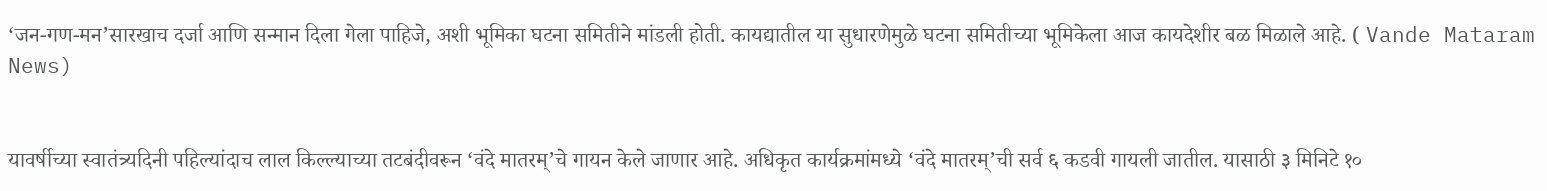‘जन-गण-मन’सारखाच दर्जा आणि सन्मान दिला गेला पाहिजे, अशी भूमिका घटना समितीने मांडली होती. कायद्यातील या सुधारणेमुळे घटना समितीच्या भूमिकेला आज कायदेशीर बळ मिळाले आहे. ( Vande Mataram News)


यावर्षीच्या स्वातंत्र्यदिनी पहिल्यांदाच लाल किल्ल्याच्या तटबंदीवरून ‘वंदे मातरम्’चे गायन केले जाणार आहे. अधिकृत कार्यक्रमांमध्ये ‘वंदे मातरम्’ची सर्व ६ कडवी गायली जातील. यासाठी ३ मिनिटे १०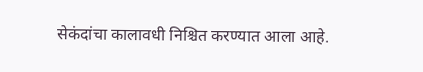सेकंदांचा कालावधी निश्चित करण्यात आला आहे.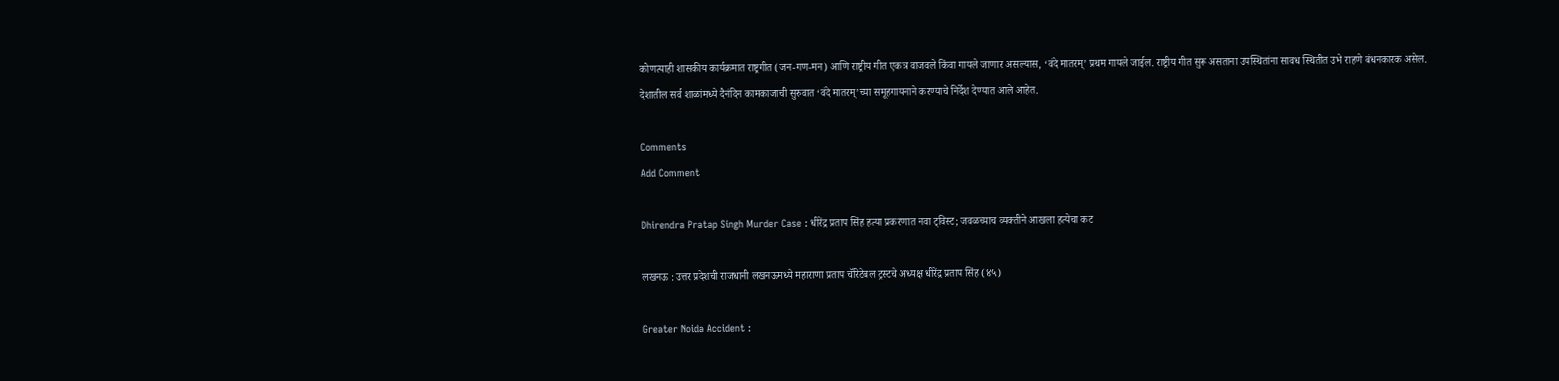कोणत्याही शासकीय कार्यक्रमात राष्ट्रगीत (जन-गण-मन) आणि राष्ट्रीय गीत एकत्र वाजवले किंवा गायले जाणार असल्यास, ‘वंदे मातरम्’ प्रथम गायले जाईल. राष्ट्रीय गीत सुरू असताना उपस्थितांना सावध स्थितीत उभे राहणे बंधनकारक असेल. देशातील सर्व शाळांमध्ये दैनंदिन कामकाजाची सुरुवात ‘वंदे मातरम्’च्या समूहगायनाने करण्याचे निर्देश देण्यात आले आहेत.

Comments
Add Comment

Dhirendra Pratap Singh Murder Case : धीरेंद्र प्रताप सिंह हत्या प्रकरणात नवा ट्विस्ट; जवळच्याच व्यक्तीने आखला हत्येचा कट

लखनऊ : उत्तर प्रदेशची राजधानी लखनऊमध्ये महाराणा प्रताप चॅरिटेबल ट्रस्टचे अध्यक्ष धीरेंद्र प्रताप सिंह (४५)

Greater Noida Accident :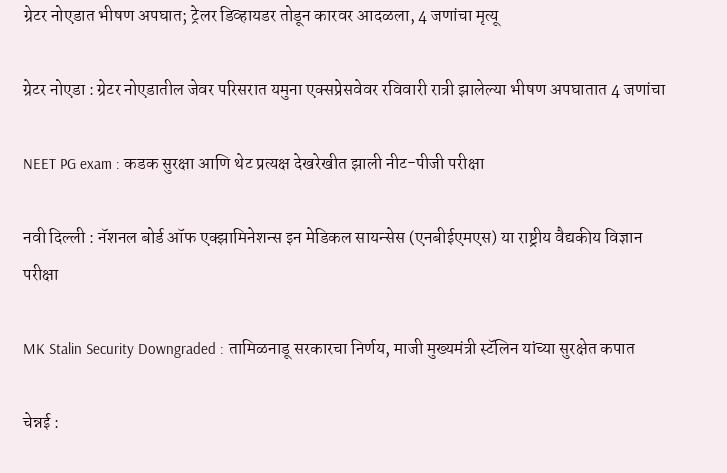ग्रेटर नोएडात भीषण अपघात; ट्रेलर डिव्हायडर तोडून कारवर आदळला, 4 जणांचा मृत्यू

ग्रेटर नोएडा : ग्रेटर नोएडातील जेवर परिसरात यमुना एक्सप्रेसवेवर रविवारी रात्री झालेल्या भीषण अपघातात 4 जणांचा

NEET PG exam : कडक सुरक्षा आणि थेट प्रत्यक्ष देखरेखीत झाली नीट-पीजी परीक्षा

नवी दिल्ली : नॅशनल बोर्ड ऑफ एक्झामिनेशन्स इन मेडिकल सायन्सेस (एनबीईएमएस) या राष्ट्रीय वैद्यकीय विज्ञान परीक्षा

MK Stalin Security Downgraded : तामिळनाडू सरकारचा निर्णय, माजी मुख्यमंत्री स्टॅलिन यांच्या सुरक्षेत कपात

चेन्नई :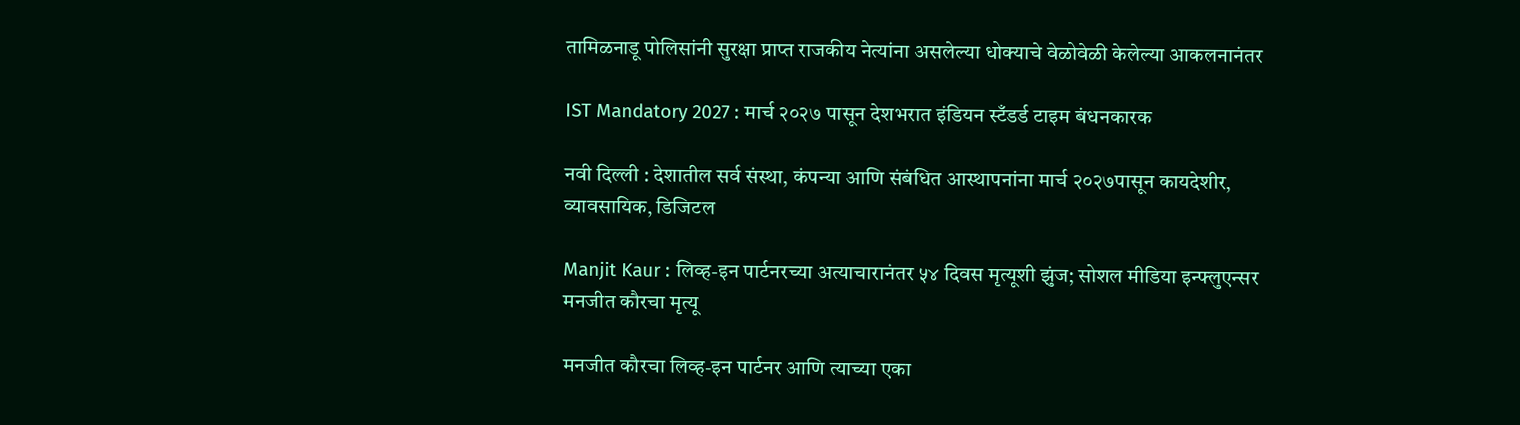तामिळनाडू पोलिसांनी सुरक्षा प्राप्त राजकीय नेत्यांना असलेल्या धोक्याचे वेळोवेळी केलेल्या आकलनानंतर

IST Mandatory 2027 : मार्च २०२७ पासून देशभरात इंडियन स्टँडर्ड टाइम बंधनकारक

नवी दिल्ली : देशातील सर्व संस्था, कंपन्या आणि संबंधित आस्थापनांना मार्च २०२७पासून कायदेशीर, व्यावसायिक, डिजिटल

Manjit Kaur : लिव्ह-इन पार्टनरच्या अत्याचारानंतर ५४ दिवस मृत्यूशी झुंज; सोशल मीडिया इन्फ्लुएन्सर मनजीत कौरचा मृत्यू

मनजीत कौरचा लिव्ह-इन पार्टनर आणि त्याच्या एका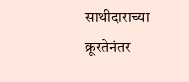साथीदाराच्या क्रूरतेनंतर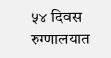५४ दिवस रुग्णालयात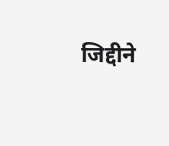जिद्दीने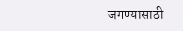जगण्यासाठी